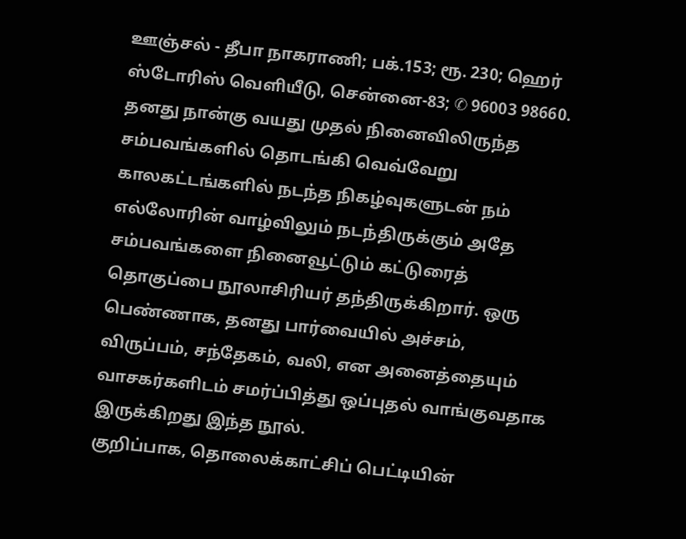ஊஞ்சல் - தீபா நாகராணி; பக்.153; ரூ. 230; ஹெர் ஸ்டோரிஸ் வெளியீடு, சென்னை-83; ✆ 96003 98660.
தனது நான்கு வயது முதல் நினைவிலிருந்த சம்பவங்களில் தொடங்கி வெவ்வேறு காலகட்டங்களில் நடந்த நிகழ்வுகளுடன் நம் எல்லோரின் வாழ்விலும் நடந்திருக்கும் அதே சம்பவங்களை நினைவூட்டும் கட்டுரைத் தொகுப்பை நூலாசிரியர் தந்திருக்கிறார். ஒரு பெண்ணாக, தனது பார்வையில் அச்சம், விருப்பம், சந்தேகம், வலி, என அனைத்தையும் வாசகர்களிடம் சமர்ப்பித்து ஒப்புதல் வாங்குவதாக இருக்கிறது இந்த நூல்.
குறிப்பாக, தொலைக்காட்சிப் பெட்டியின்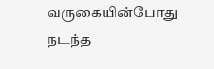வருகையின்போது நடந்த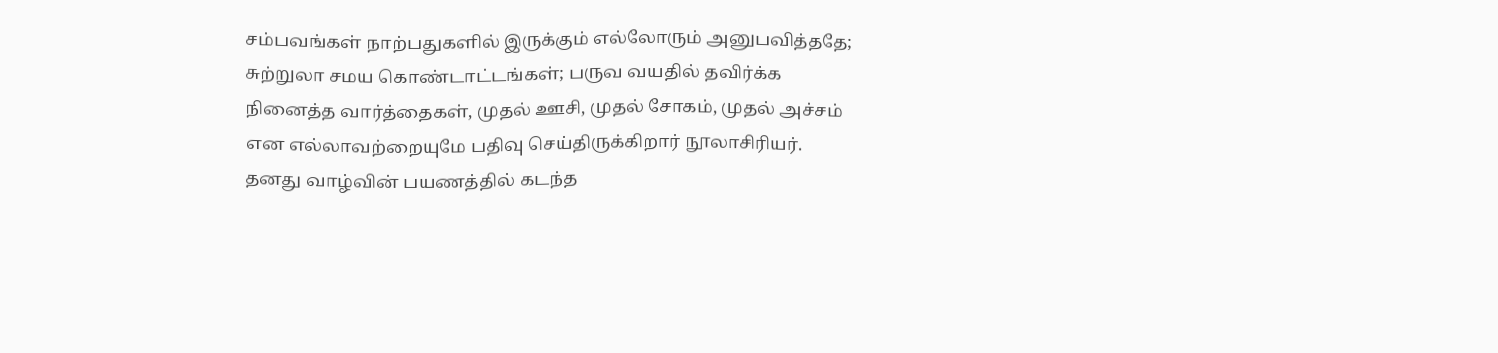சம்பவங்கள் நாற்பதுகளில் இருக்கும் எல்லோரும் அனுபவித்ததே; சுற்றுலா சமய கொண்டாட்டங்கள்; பருவ வயதில் தவிர்க்க நினைத்த வார்த்தைகள், முதல் ஊசி, முதல் சோகம், முதல் அச்சம் என எல்லாவற்றையுமே பதிவு செய்திருக்கிறார் நூலாசிரியர்.
தனது வாழ்வின் பயணத்தில் கடந்த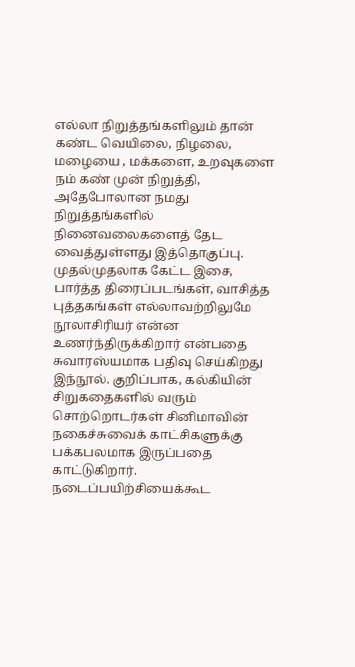எல்லா நிறுத்தங்களிலும் தான் கண்ட வெயிலை, நிழலை, மழையை , மக்களை, உறவுகளை நம் கண் முன் நிறுத்தி, அதேபோலான நமது நிறுத்தங்களில் நினைவலைகளைத் தேட வைத்துள்ளது இத்தொகுப்பு.
முதல்முதலாக கேட்ட இசை, பார்த்த திரைப்படங்கள், வாசித்த புத்தகங்கள் எல்லாவற்றிலுமே நூலாசிரியர் என்ன உணர்ந்திருக்கிறார் என்பதை சுவாரஸ்யமாக பதிவு செய்கிறது இந்நூல். குறிப்பாக, கல்கியின் சிறுகதைகளில் வரும் சொற்றொடர்கள் சினிமாவின் நகைச்சுவைக் காட்சிகளுக்கு பக்கபலமாக இருப்பதை காட்டுகிறார்.
நடைப்பயிற்சியைக்கூட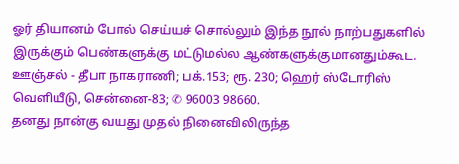ஓர் தியானம் போல் செய்யச் சொல்லும் இந்த நூல் நாற்பதுகளில் இருக்கும் பெண்களுக்கு மட்டுமல்ல ஆண்களுக்குமானதும்கூட.
ஊஞ்சல் - தீபா நாகராணி; பக்.153; ரூ. 230; ஹெர் ஸ்டோரிஸ் வெளியீடு, சென்னை-83; ✆ 96003 98660.
தனது நான்கு வயது முதல் நினைவிலிருந்த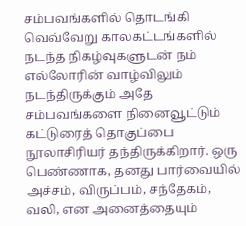சம்பவங்களில் தொடங்கி வெவ்வேறு காலகட்டங்களில் நடந்த நிகழ்வுகளுடன் நம் எல்லோரின் வாழ்விலும் நடந்திருக்கும் அதே சம்பவங்களை நினைவூட்டும் கட்டுரைத் தொகுப்பை நூலாசிரியர் தந்திருக்கிறார். ஒரு பெண்ணாக, தனது பார்வையில் அச்சம், விருப்பம், சந்தேகம், வலி, என அனைத்தையும்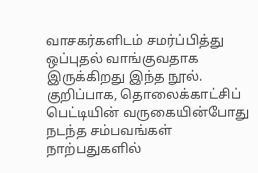வாசகர்களிடம் சமர்ப்பித்து ஒப்புதல் வாங்குவதாக இருக்கிறது இந்த நூல்.
குறிப்பாக, தொலைக்காட்சிப் பெட்டியின் வருகையின்போது நடந்த சம்பவங்கள் நாற்பதுகளில்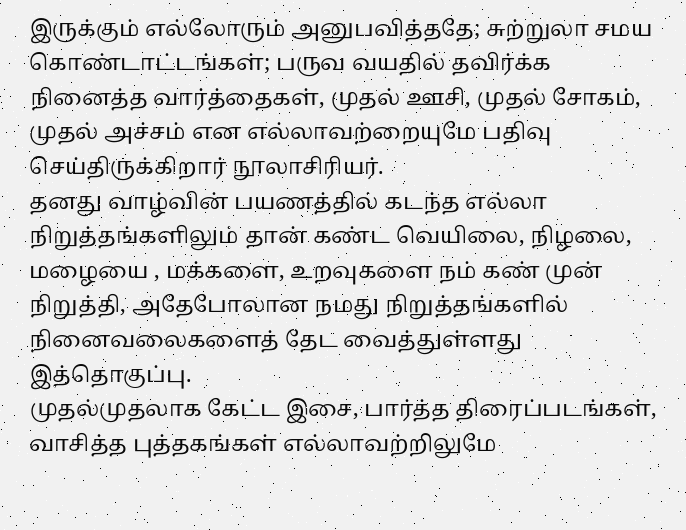இருக்கும் எல்லோரும் அனுபவித்ததே; சுற்றுலா சமய கொண்டாட்டங்கள்; பருவ வயதில் தவிர்க்க நினைத்த வார்த்தைகள், முதல் ஊசி, முதல் சோகம், முதல் அச்சம் என எல்லாவற்றையுமே பதிவு செய்திருக்கிறார் நூலாசிரியர்.
தனது வாழ்வின் பயணத்தில் கடந்த எல்லா நிறுத்தங்களிலும் தான் கண்ட வெயிலை, நிழலை, மழையை , மக்களை, உறவுகளை நம் கண் முன் நிறுத்தி, அதேபோலான நமது நிறுத்தங்களில் நினைவலைகளைத் தேட வைத்துள்ளது இத்தொகுப்பு.
முதல்முதலாக கேட்ட இசை, பார்த்த திரைப்படங்கள், வாசித்த புத்தகங்கள் எல்லாவற்றிலுமே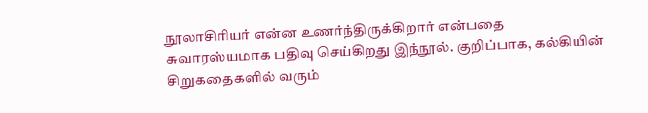நூலாசிரியர் என்ன உணர்ந்திருக்கிறார் என்பதை சுவாரஸ்யமாக பதிவு செய்கிறது இந்நூல். குறிப்பாக, கல்கியின் சிறுகதைகளில் வரும்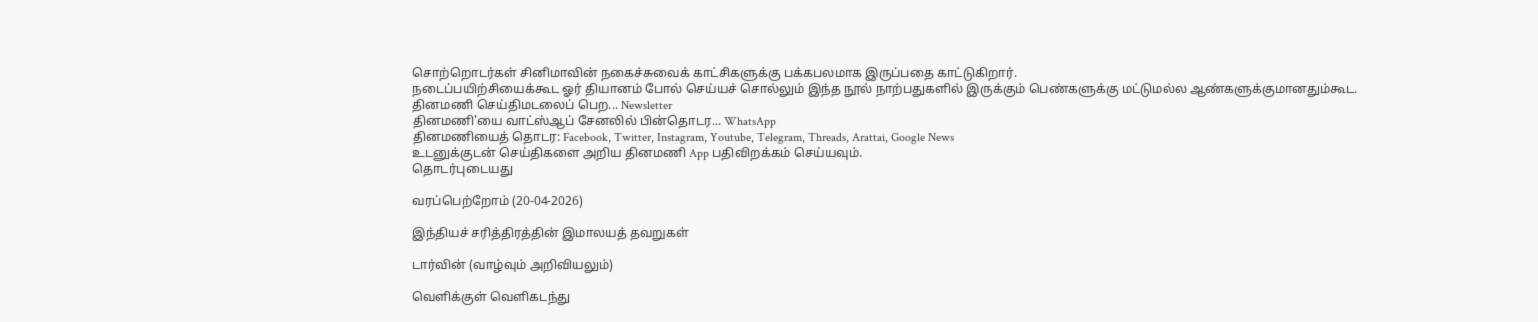சொற்றொடர்கள் சினிமாவின் நகைச்சுவைக் காட்சிகளுக்கு பக்கபலமாக இருப்பதை காட்டுகிறார்.
நடைப்பயிற்சியைக்கூட ஓர் தியானம் போல் செய்யச் சொல்லும் இந்த நூல் நாற்பதுகளில் இருக்கும் பெண்களுக்கு மட்டுமல்ல ஆண்களுக்குமானதும்கூட.
தினமணி செய்திமடலைப் பெற... Newsletter
தினமணி'யை வாட்ஸ்ஆப் சேனலில் பின்தொடர... WhatsApp
தினமணியைத் தொடர: Facebook, Twitter, Instagram, Youtube, Telegram, Threads, Arattai, Google News
உடனுக்குடன் செய்திகளை அறிய தினமணி App பதிவிறக்கம் செய்யவும்.
தொடர்புடையது

வரப்பெற்றோம் (20-04-2026)

இந்தியச் சரித்திரத்தின் இமாலயத் தவறுகள்

டார்வின் (வாழ்வும் அறிவியலும்)

வெளிக்குள் வெளிகடந்து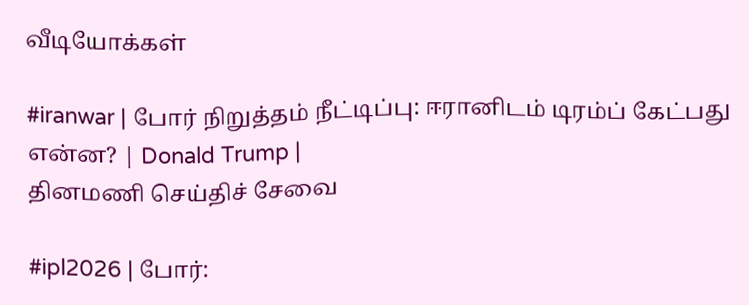வீடியோக்கள்

#iranwar | போர் நிறுத்தம் நீட்டிப்பு: ஈரானிடம் டிரம்ப் கேட்பது என்ன? | Donald Trump |
தினமணி செய்திச் சேவை

#ipl2026 | போர்: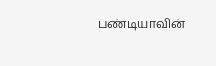பண்டியாவின்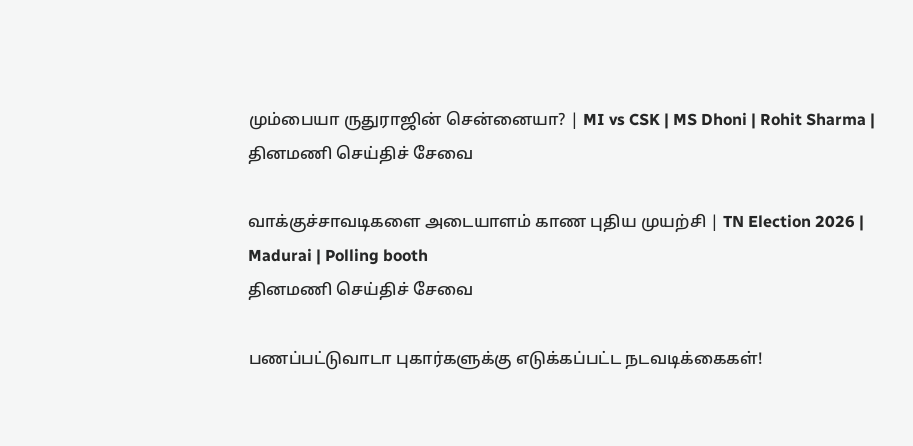மும்பையா ருதுராஜின் சென்னையா? | MI vs CSK | MS Dhoni | Rohit Sharma |
தினமணி செய்திச் சேவை

வாக்குச்சாவடிகளை அடையாளம் காண புதிய முயற்சி | TN Election 2026 | Madurai | Polling booth
தினமணி செய்திச் சேவை

பணப்பட்டுவாடா புகார்களுக்கு எடுக்கப்பட்ட நடவடிக்கைகள்!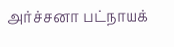அர்ச்சனா பட்நாயக்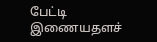பேட்டி
இணையதளச்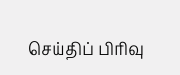செய்திப் பிரிவு